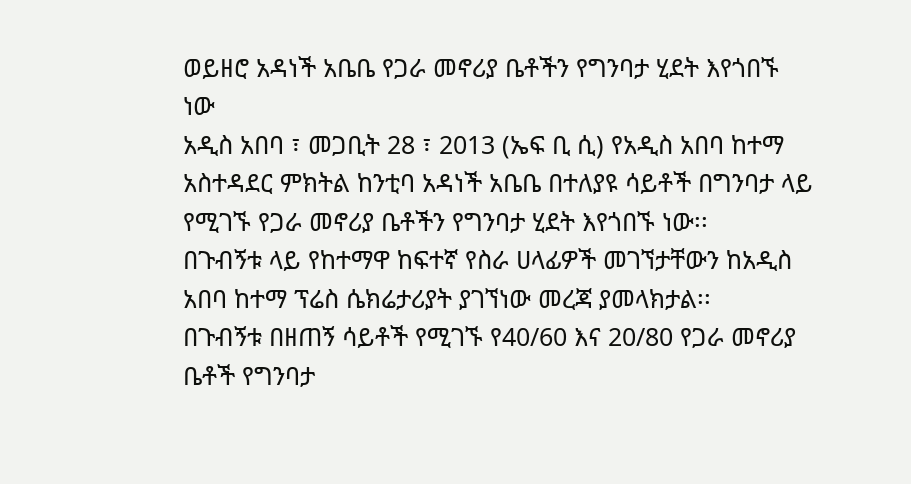ወይዘሮ አዳነች አቤቤ የጋራ መኖሪያ ቤቶችን የግንባታ ሂደት እየጎበኙ ነው
አዲስ አበባ ፣ መጋቢት 28 ፣ 2013 (ኤፍ ቢ ሲ) የአዲስ አበባ ከተማ አስተዳደር ምክትል ከንቲባ አዳነች አቤቤ በተለያዩ ሳይቶች በግንባታ ላይ የሚገኙ የጋራ መኖሪያ ቤቶችን የግንባታ ሂደት እየጎበኙ ነው፡፡
በጉብኝቱ ላይ የከተማዋ ከፍተኛ የስራ ሀላፊዎች መገኘታቸውን ከአዲስ አበባ ከተማ ፕሬስ ሴክሬታሪያት ያገኘነው መረጃ ያመላክታል፡፡
በጉብኝቱ በዘጠኝ ሳይቶች የሚገኙ የ40/60 እና 20/80 የጋራ መኖሪያ ቤቶች የግንባታ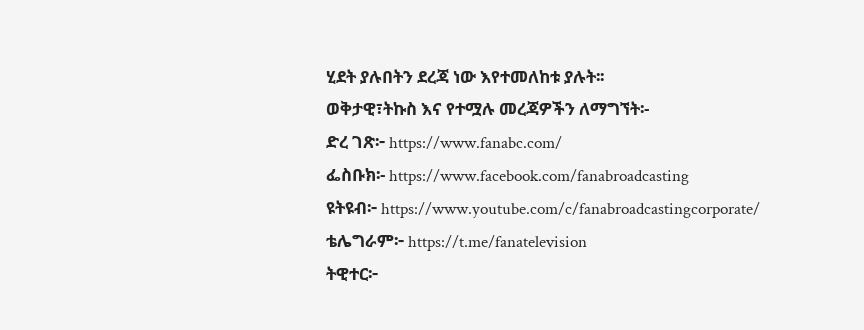ሂደት ያሉበትን ደረጃ ነው እየተመለከቱ ያሉት፡፡
ወቅታዊ፣ትኩስ እና የተሟሉ መረጃዎችን ለማግኘት፡-
ድረ ገጽ፦ https://www.fanabc.com/
ፌስቡክ፡- https://www.facebook.com/fanabroadcasting
ዩትዩብ፦ https://www.youtube.com/c/fanabroadcastingcorporate/
ቴሌግራም፦ https://t.me/fanatelevision
ትዊተር፦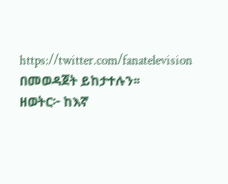https://twitter.com/fanatelevision በመወዳጀት ይከታተሉን፡፡
ዘወትር፦ ከእኛ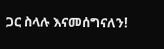ጋር ስላሉ እናመሰግናለን!